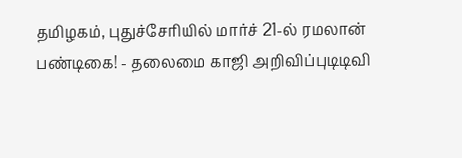தமிழகம், புதுச்சேரியில் மார்ச் 21-ல் ரமலான் பண்டிகை! - தலைமை காஜி அறிவிப்புடிடிவி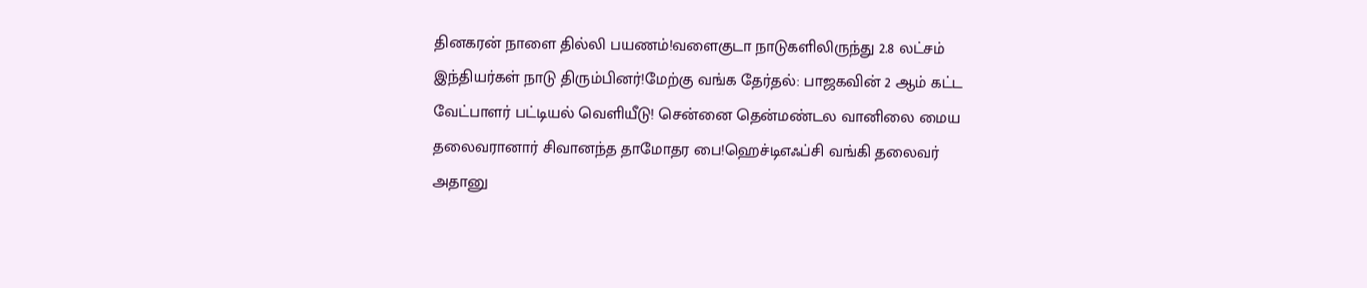தினகரன் நாளை தில்லி பயணம்!வளைகுடா நாடுகளிலிருந்து 2.8 லட்சம் இந்தியர்கள் நாடு திரும்பினர்!மேற்கு வங்க தேர்தல்: பாஜகவின் 2 ஆம் கட்ட வேட்பாளர் பட்டியல் வெளியீடு! சென்னை தென்மண்டல வானிலை மைய தலைவரானார் சிவானந்த தாமோதர பை!ஹெச்டிஎஃப்சி வங்கி தலைவர் அதானு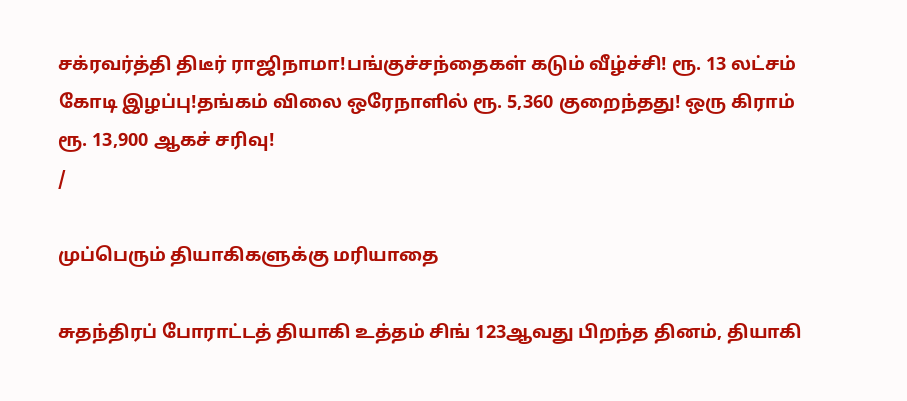சக்ரவர்த்தி திடீர் ராஜிநாமா!பங்குச்சந்தைகள் கடும் வீழ்ச்சி! ரூ. 13 லட்சம் கோடி இழப்பு!தங்கம் விலை ஒரேநாளில் ரூ. 5,360 குறைந்தது! ஒரு கிராம் ரூ. 13,900 ஆகச் சரிவு!
/

முப்பெரும் தியாகிகளுக்கு மரியாதை

சுதந்திரப் போராட்டத் தியாகி உத்தம் சிங் 123ஆவது பிறந்த தினம், தியாகி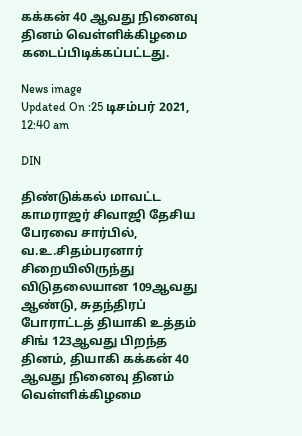கக்கன் 40 ஆவது நினைவு தினம் வெள்ளிக்கிழமை கடைப்பிடிக்கப்பட்டது.

News image
Updated On :25 டிசம்பர் 2021, 12:40 am

DIN

திண்டுக்கல் மாவட்ட காமராஜர் சிவாஜி தேசிய பேரவை சார்பில், வ.உ.சிதம்பரனார் சிறையிலிருந்து விடுதலையான 109ஆவது ஆண்டு, சுதந்திரப் போராட்டத் தியாகி உத்தம் சிங் 123ஆவது பிறந்த தினம், தியாகி கக்கன் 40 ஆவது நினைவு தினம் வெள்ளிக்கிழமை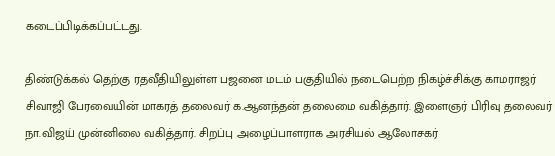கடைப்பிடிக்கப்பட்டது.

திண்டுக்கல் தெற்கு ரதவீதியிலுள்ள பஜனை மடம் பகுதியில் நடைபெற்ற நிகழ்ச்சிக்கு காமராஜர் சிவாஜி பேரவையின் மாகரத் தலைவர் க.ஆனந்தன் தலைமை வகித்தார். இளைஞர் பிரிவு தலைவர் நா.விஜய் முன்னிலை வகித்தார். சிறப்பு அழைப்பாளராக அரசியல் ஆலோசகர்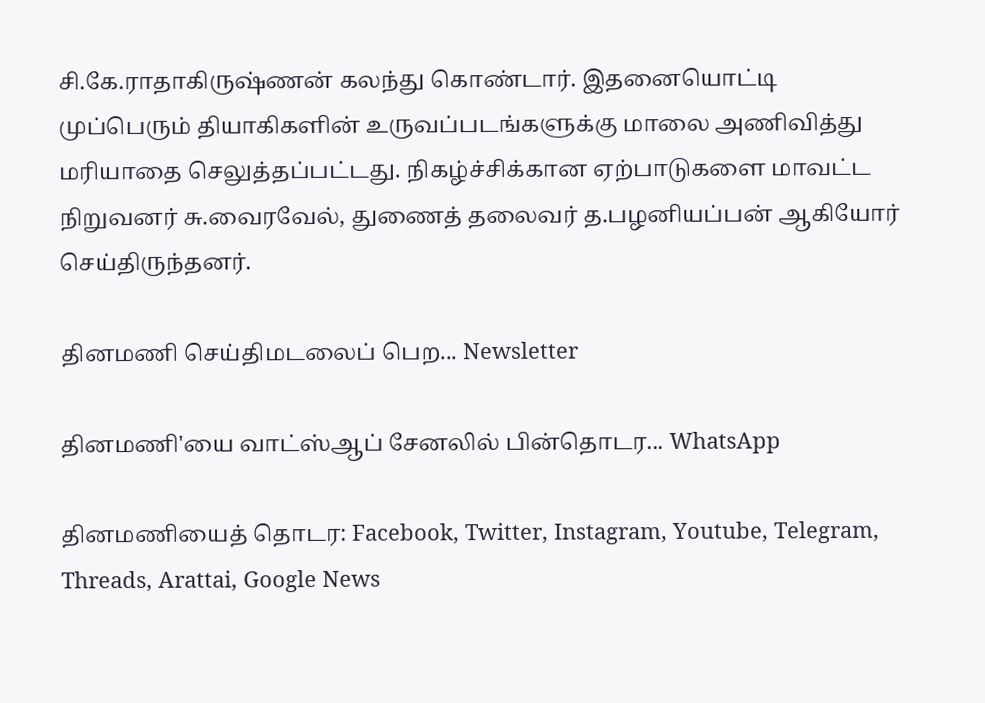சி.கே.ராதாகிருஷ்ணன் கலந்து கொண்டார். இதனையொட்டி முப்பெரும் தியாகிகளின் உருவப்படங்களுக்கு மாலை அணிவித்து மரியாதை செலுத்தப்பட்டது. நிகழ்ச்சிக்கான ஏற்பாடுகளை மாவட்ட நிறுவனர் சு.வைரவேல், துணைத் தலைவர் த.பழனியப்பன் ஆகியோர் செய்திருந்தனர்.

தினமணி செய்திமடலைப் பெற... Newsletter

தினமணி'யை வாட்ஸ்ஆப் சேனலில் பின்தொடர... WhatsApp

தினமணியைத் தொடர: Facebook, Twitter, Instagram, Youtube, Telegram, Threads, Arattai, Google News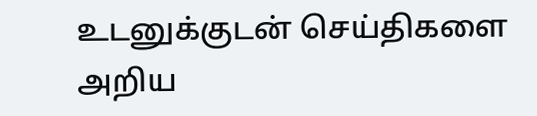உடனுக்குடன் செய்திகளை அறிய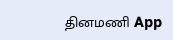தினமணி App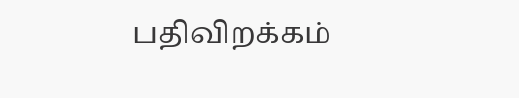பதிவிறக்கம்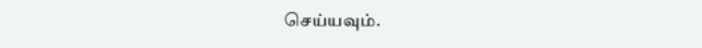செய்யவும்.